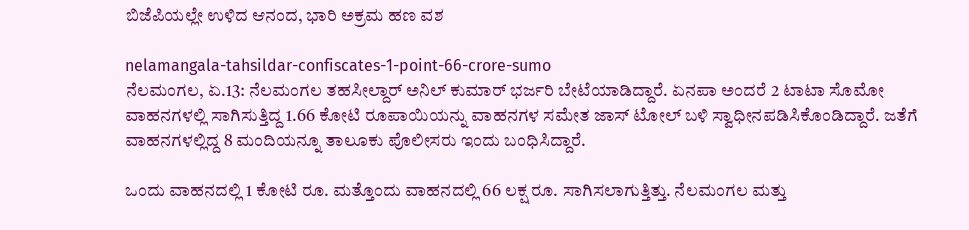ಬಿಜೆಪಿಯಲ್ಲೇ ಉಳಿದ ಆನಂದ, ಭಾರಿ ಅಕ್ರಮ ಹಣ ವಶ

nelamangala-tahsildar-confiscates-1-point-66-crore-sumo
ನೆಲಮಂಗಲ, ಏ.13: ನೆಲಮಂಗಲ ತಹಸೀಲ್ದಾರ್ ಅನಿಲ್ ಕುಮಾರ್ ಭರ್ಜರಿ ಬೇಟೆಯಾಡಿದ್ದಾರೆ. ಏನಪಾ ಅಂದರೆ 2 ಟಾಟಾ ಸೊಮೋ ವಾಹನಗಳಲ್ಲಿ ಸಾಗಿಸುತ್ತಿದ್ದ 1.66 ಕೋಟಿ ರೂಪಾಯಿಯನ್ನು ವಾಹನಗಳ ಸಮೇತ ಜಾಸ್‌ ಟೋಲ್ ಬಳಿ ಸ್ವಾಧೀನಪಡಿಸಿಕೊಂಡಿದ್ದಾರೆ. ಜತೆಗೆ ವಾಹನಗಳಲ್ಲಿದ್ದ 8 ಮಂದಿಯನ್ನೂ ತಾಲೂಕು ಪೊಲೀಸರು ಇಂದು ಬಂಧಿಸಿದ್ದಾರೆ.

ಒಂದು ವಾಹನದಲ್ಲಿ 1 ಕೋಟಿ ರೂ. ಮತ್ತೊಂದು ವಾಹನದಲ್ಲಿ 66 ಲಕ್ಷ ರೂ. ಸಾಗಿಸಲಾಗುತ್ತಿತ್ತು. ನೆಲಮಂಗಲ ಮತ್ತು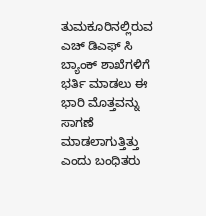ತುಮಕೂರಿನಲ್ಲಿರುವ ಎಚ್ ಡಿಎಫ್ ಸಿ ಬ್ಯಾಂಕ್ ಶಾಖೆಗಳಿಗೆ ಭರ್ತಿ ಮಾಡಲು ಈ ಭಾರಿ ಮೊತ್ತವನ್ನು ಸಾಗಣೆ ಮಾಡಲಾಗುತ್ತಿತ್ತು ಎಂದು ಬಂಧಿತರು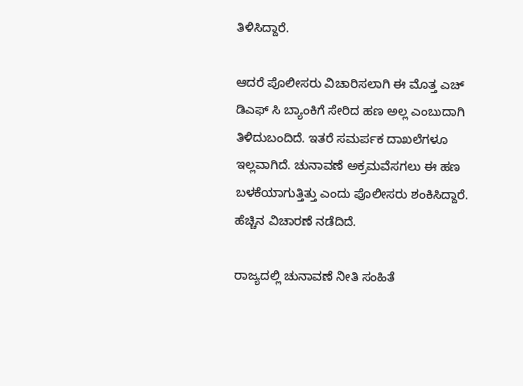ತಿಳಿಸಿದ್ದಾರೆ.

ಆದರೆ ಪೊಲೀಸರು ವಿಚಾರಿಸಲಾಗಿ ಈ ಮೊತ್ತ ಎಚ್ ಡಿಎಫ್ ಸಿ ಬ್ಯಾಂಕಿಗೆ ಸೇರಿದ ಹಣ ಅಲ್ಲ ಎಂಬುದಾಗಿ ತಿಳಿದುಬಂದಿದೆ. ಇತರೆ ಸಮರ್ಪಕ ದಾಖಲೆಗಳೂ ಇಲ್ಲವಾಗಿದೆ. ಚುನಾವಣೆ ಅಕ್ರಮವೆಸಗಲು ಈ ಹಣ ಬಳಕೆಯಾಗುತ್ತಿತ್ತು ಎಂದು ಪೊಲೀಸರು ಶಂಕಿಸಿದ್ದಾರೆ. ಹೆಚ್ಚಿನ ವಿಚಾರಣೆ ನಡೆದಿದೆ.

ರಾಜ್ಯದಲ್ಲಿ ಚುನಾವಣೆ ನೀತಿ ಸಂಹಿತೆ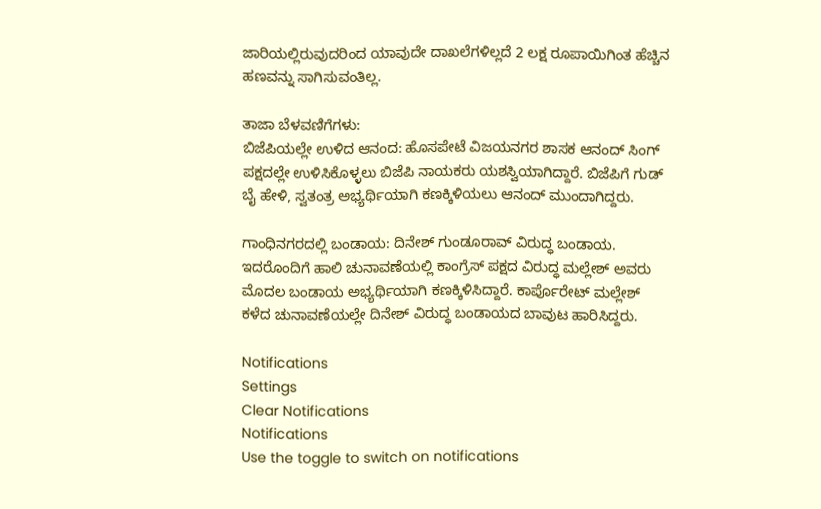ಜಾರಿಯಲ್ಲಿರುವುದರಿಂದ ಯಾವುದೇ ದಾಖಲೆಗಳಿಲ್ಲದೆ 2 ಲಕ್ಷ ರೂಪಾಯಿಗಿಂತ ಹೆಚ್ಚಿನ ಹಣವನ್ನು ಸಾಗಿಸುವಂತಿಲ್ಲ.

ತಾಜಾ ಬೆಳವಣಿಗೆಗಳು:
ಬಿಜೆಪಿಯಲ್ಲೇ ಉಳಿದ ಆನಂದ: ಹೊಸಪೇಟೆ ವಿಜಯನಗರ ಶಾಸಕ ಆನಂದ್ ಸಿಂಗ್ ಪಕ್ಷದಲ್ಲೇ ಉಳಿಸಿಕೊಳ್ಳಲು ಬಿಜೆಪಿ ನಾಯಕರು ಯಶಸ್ವಿಯಾಗಿದ್ದಾರೆ. ಬಿಜೆಪಿಗೆ ಗುಡ್ ಬೈ ಹೇಳಿ, ಸ್ವತಂತ್ರ ಅಭ್ಯರ್ಥಿಯಾಗಿ ಕಣಕ್ಕಿಳಿಯಲು ಆನಂದ್ ಮುಂದಾಗಿದ್ದರು.

ಗಾಂಧಿನಗರದಲ್ಲಿ ಬಂಡಾಯ: ದಿನೇಶ್ ಗುಂಡೂರಾವ್ ವಿರುದ್ಧ ಬಂಡಾಯ. ಇದರೊಂದಿಗೆ ಹಾಲಿ ಚುನಾವಣೆಯಲ್ಲಿ ಕಾಂಗ್ರೆಸ್ ಪಕ್ಷದ ವಿರುದ್ಧ ಮಲ್ಲೇಶ್ ಅವರು ಮೊದಲ ಬಂಡಾಯ ಅಭ್ಯರ್ಥಿಯಾಗಿ ಕಣಕ್ಕಿಳಿಸಿದ್ದಾರೆ. ಕಾರ್ಪೊರೇಟ್ ಮಲ್ಲೇಶ್ ಕಳೆದ ಚುನಾವಣೆಯಲ್ಲೇ ದಿನೇಶ್ ವಿರುದ್ಧ ಬಂಡಾಯದ ಬಾವುಟ ಹಾರಿಸಿದ್ದರು.

Notifications
Settings
Clear Notifications
Notifications
Use the toggle to switch on notifications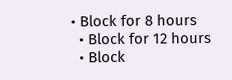• Block for 8 hours
  • Block for 12 hours
  • Block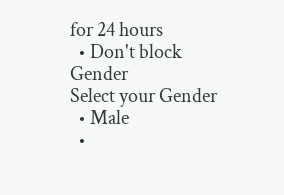for 24 hours
  • Don't block
Gender
Select your Gender
  • Male
  •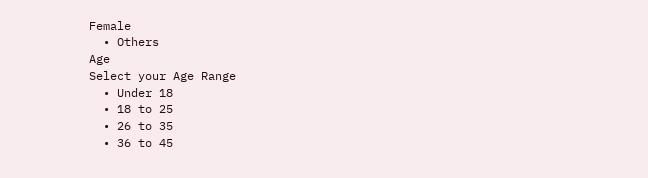Female
  • Others
Age
Select your Age Range
  • Under 18
  • 18 to 25
  • 26 to 35
  • 36 to 45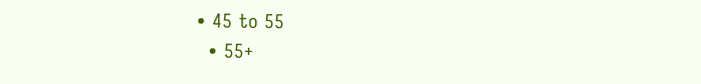• 45 to 55
  • 55+